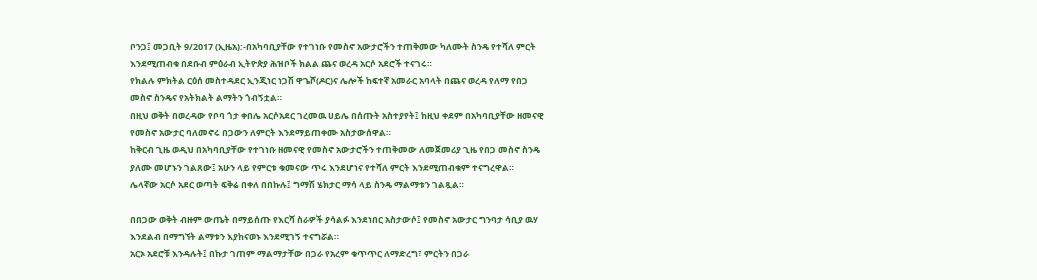ቦንጋ፤ መጋቢት 9/2017 (ኢዜአ):-በአካባቢያቸው የተገነቡ የመስኖ አውታሮችን ተጠቅመው ካለሙት ስንዴ የተሻለ ምርት እንደሚጠብቁ በደቡብ ምዕራብ ኢትዮጵያ ሕዝቦች ክልል ጨና ወረዳ አርሶ አደሮች ተናገሩ።
የክልሉ ምክትል ርዕሰ መስተዳደር ኢንጂነር ነጋሽ ዋጌሾ(ዶር)ና ሌሎች ከፍተኛ አመራር አባላት በጨና ወረዳ የለማ የበጋ መስኖ ስንዴና የአትክልት ልማትን ጎብኝቷል።
በዚህ ወቅት በወረዳው የቦባ ጎታ ቀበሌ አርሶአደር ገረመዉ ሀይሌ በሰጡት አስተያየት፤ ከዚህ ቀደም በአካባቢያቸው ዘመናዊ የመስኖ አውታር ባለመኖሩ በጋውን ለምርት እንደማይጠቀሙ አስታውሰዋል።
ከቅርብ ጊዜ ወዲህ በአካባቢያቸው የተገነቡ ዘመናዊ የመስኖ አውታሮችን ተጠቅመው ለመጀመሪያ ጊዜ የበጋ መስኖ ስንዴ ያለሙ መሆኑን ገልጸው፤ አሁን ላይ የምርቱ ቁመናው ጥሩ እንደሆነና የተሻለ ምርት እንደሚጠብቁም ተናግረዋል።
ሌላኛው አርሶ አደር ወጣት ፍቅሬ በቀለ በበኩሉ፤ ግማሽ ሄክታር ማሳ ላይ ስንዴ ማልማቱን ገልጿል።

በበጋው ወቅት ብዙም ውጤት በማይሰጡ የእርሻ ስራዎች ያሳልፉ እንደነበር አስታውሶ፤ የመስኖ አውታር ግንባታ ሳቢያ ዉሃ እንደልብ በማግኘት ልማቱን እያከናወኑ እንደሚገኝ ተናግሯል።
አርኦ አደሮቹ እንዳሉት፤ በኩታ ገጠም ማልማታቸው በጋራ የአረም ቁጥጥር ለማድረግ፣ ምርትን በጋራ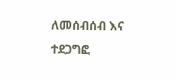ለመሰብሰብ እና ተደጋግፎ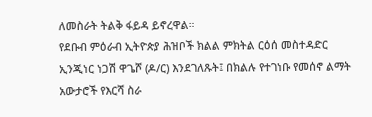ለመስራት ትልቅ ፋይዳ ይኖረዋል።
የደቡብ ምዕራብ ኢትዮጵያ ሕዝቦች ክልል ምክትል ርዕሰ መስተዳድር ኢንጂነር ነጋሽ ዋጌሾ (ዶ/ር) እንደገለጹት፤ በክልሉ የተገነቡ የመሰኖ ልማት አውታሮች የእርሻ ስራ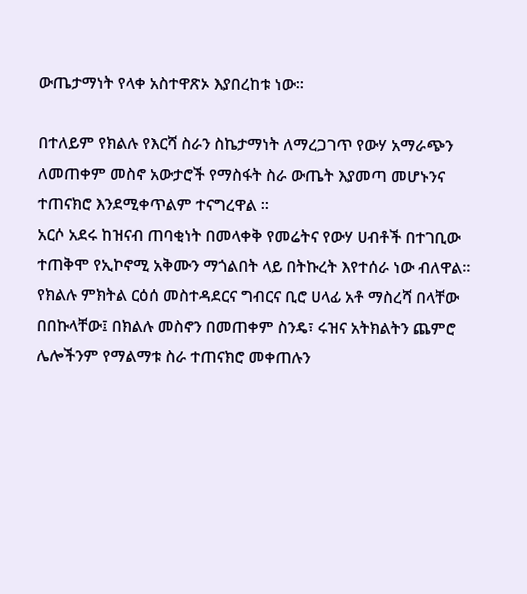ውጤታማነት የላቀ አስተዋጽኦ እያበረከቱ ነው።

በተለይም የክልሉ የእርሻ ስራን ስኬታማነት ለማረጋገጥ የውሃ አማራጭን ለመጠቀም መስኖ አውታሮች የማስፋት ስራ ውጤት እያመጣ መሆኑንና ተጠናክሮ እንደሚቀጥልም ተናግረዋል ።
አርሶ አደሩ ከዝናብ ጠባቂነት በመላቀቅ የመሬትና የውሃ ሀብቶች በተገቢው ተጠቅሞ የኢኮኖሚ አቅሙን ማጎልበት ላይ በትኩረት እየተሰራ ነው ብለዋል።
የክልሉ ምክትል ርዕሰ መስተዳደርና ግብርና ቢሮ ሀላፊ አቶ ማስረሻ በላቸው በበኩላቸው፤ በክልሉ መስኖን በመጠቀም ስንዴ፣ ሩዝና አትክልትን ጨምሮ ሌሎችንም የማልማቱ ስራ ተጠናክሮ መቀጠሉን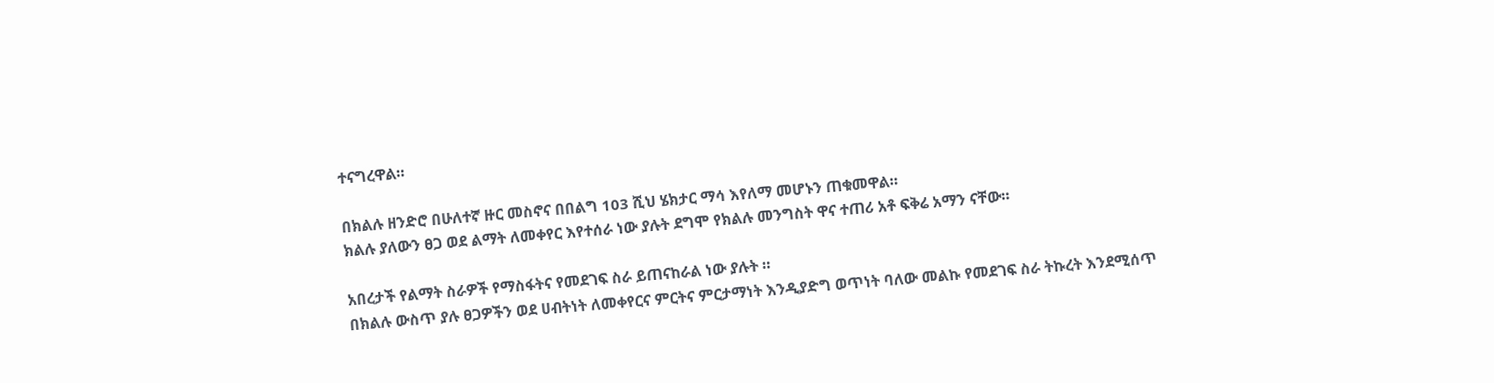ተናግረዋል።

በክልሉ ዘንድሮ በሁለተኛ ዙር መስኖና በበልግ 103 ሺህ ሄክታር ማሳ እየለማ መሆኑን ጠቁመዋል።
ክልሉ ያለውን ፀጋ ወደ ልማት ለመቀየር እየተሰራ ነው ያሉት ደግሞ የክልሉ መንግስት ዋና ተጠሪ አቶ ፍቅሬ አማን ናቸው።

አበረታች የልማት ስራዎች የማስፋትና የመደገፍ ስራ ይጠናከራል ነው ያሉት ።
በክልሉ ውስጥ ያሉ ፀጋዎችን ወደ ሀብትነት ለመቀየርና ምርትና ምርታማነት እንዲያድግ ወጥነት ባለው መልኩ የመደገፍ ስራ ትኩረት እንደሚሰጥ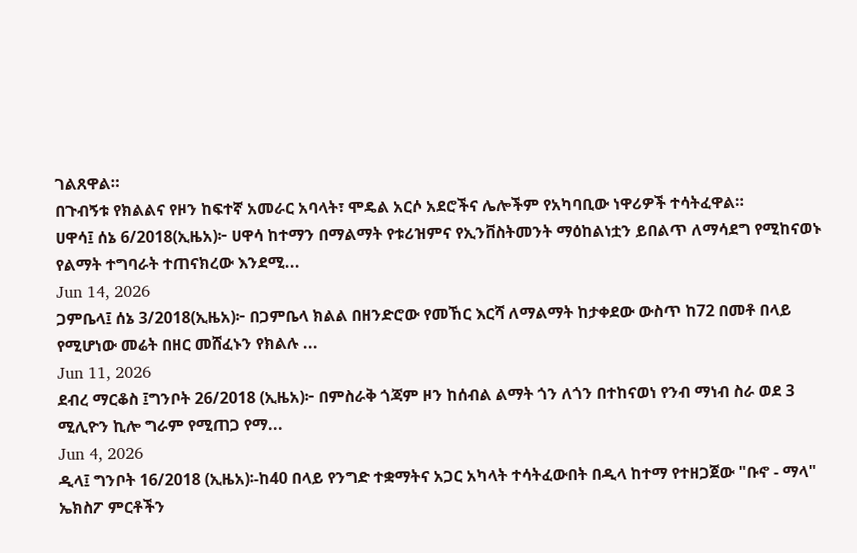ገልጸዋል።
በጉብኝቱ የክልልና የዞን ከፍተኛ አመራር አባላት፣ ሞዴል አርሶ አደሮችና ሌሎችም የአካባቢው ነዋሪዎች ተሳትፈዋል።
ሀዋሳ፤ ሰኔ 6/2018(ኢዜአ)፦ ሀዋሳ ከተማን በማልማት የቱሪዝምና የኢንቨስትመንት ማዕከልነቷን ይበልጥ ለማሳደግ የሚከናወኑ የልማት ተግባራት ተጠናክረው እንደሚ...
Jun 14, 2026
ጋምቤላ፤ ሰኔ 3/2018(ኢዜአ)፦ በጋምቤላ ክልል በዘንድሮው የመኸር እርሻ ለማልማት ከታቀደው ውስጥ ከ72 በመቶ በላይ የሚሆነው መሬት በዘር መሸፈኑን የክልሉ ...
Jun 11, 2026
ደብረ ማርቆስ ፤ግንቦት 26/2018 (ኢዜአ)፦ በምስራቅ ጎጃም ዞን ከሰብል ልማት ጎን ለጎን በተከናወነ የንብ ማነብ ስራ ወደ 3 ሚሊዮን ኪሎ ግራም የሚጠጋ የማ...
Jun 4, 2026
ዲላ፤ ግንቦት 16/2018 (ኢዜአ)፡-ከ40 በላይ የንግድ ተቋማትና አጋር አካላት ተሳትፈውበት በዲላ ከተማ የተዘጋጀው "ቡኖ - ማላ" ኤክስፖ ምርቶችን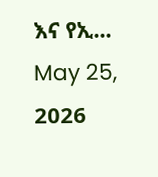እና የኢ...
May 25, 2026